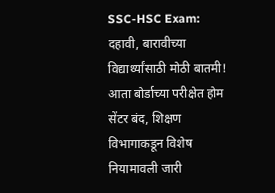SSC-HSC Exam: दहावी, बारावीच्या विद्यार्थ्यांसाठी मोठी बातमी! आता बोर्डाच्या परीक्षेत होम सेंटर बंद, शिक्षण विभागाकडून विशेष नियामावली जारी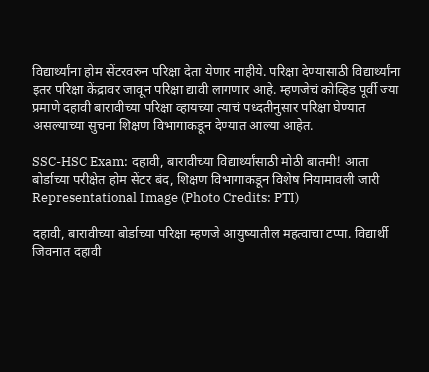विद्यार्थ्यांना होम सेंटरवरुन परिक्षा देता येणार नाहीये. परिक्षा देण्यासाठी विद्यार्थ्यांना इतर परिक्षा केंद्रावर जावून परिक्षा द्यावी लागणार आहे. म्हणजेचं कोव्हिड पूर्वी ज्या प्रमाणे दहावी बारावीच्या परिक्षा व्हायच्या त्याचं पध्दतीनुसार परिक्षा घेण्यात असल्याच्या सुचना शिक्षण विभागाकडून देण्यात आल्या आहेत.

SSC-HSC Exam: दहावी, बारावीच्या विद्यार्थ्यांसाठी मोठी बातमी! आता बोर्डाच्या परीक्षेत होम सेंटर बंद, शिक्षण विभागाकडून विशेष नियामावली जारी
Representational Image (Photo Credits: PTI)

दहावी, बारावीच्या बोर्डाच्या परिक्षा म्हणजे आयुष्यातील महत्वाचा टप्पा. विद्यार्थी जिवनात दहावी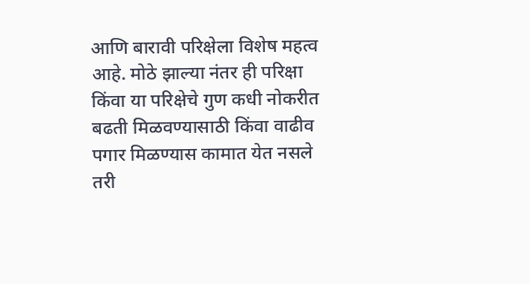आणि बारावी परिक्षेला विशेष महत्व आहे. मोठे झाल्या नंतर ही परिक्षा किंवा या परिक्षेचे गुण कधी नोकरीत बढती मिळवण्यासाठी किंवा वाढीव पगार मिळण्यास कामात येत नसले तरी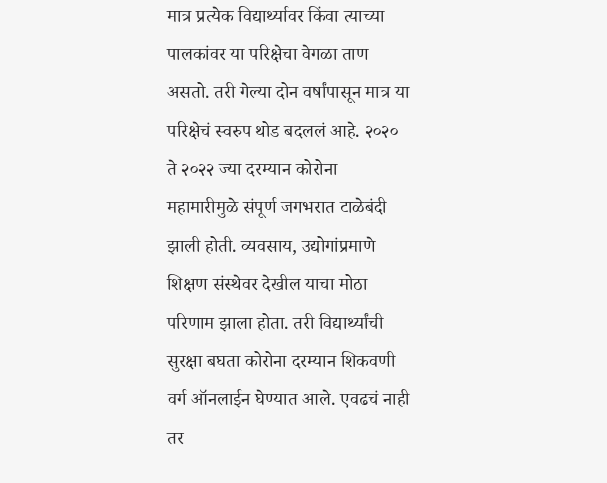मात्र प्रत्येक विद्यार्थ्यावर किंवा त्याच्या पालकांवर या परिक्षेचा वेगळा ताण असतो. तरी गेल्या दोन वर्षांपासून मात्र या परिक्षेचं स्वरुप थोड बदललं आहे. २०२० ते २०२२ ज्या दरम्यान कोरोना महामारीमुळे संपूर्ण जगभरात टाळेबंदी झाली होती. व्यवसाय, उद्योगांप्रमाणे शिक्षण संस्थेवर देखील याचा मोठा परिणाम झाला होता. तरी विद्यार्थ्यांची सुरक्षा बघता कोरोना दरम्यान शिकवणी वर्ग ऑनलाईन घेण्यात आले. एवढचं नाही तर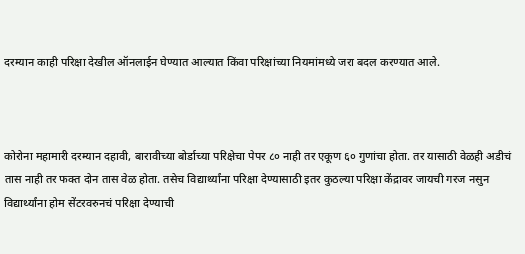दरम्यान काही परिक्षा देखील ऑनलाईन घेण्यात आल्यात किंवा परिक्षांच्या नियमांमध्ये जरा बदल करण्यात आले.



कोरोना महामारी दरम्यान दहावी, बारावीच्या बोर्डाच्या परिक्षेचा पेपर ८० नाही तर एकूण ६० गुणांचा होता. तर यासाठी वेळही अडीचं तास नाही तर फक्त दोन तास वेळ होता. तसेच विद्यार्थ्यांना परिक्षा देण्यासाठी इतर कुठल्या परिक्षा केंद्रावर जायची गरज नसुन विद्यार्थ्यांना होम सेंटरवरुनचं परिक्षा देण्याची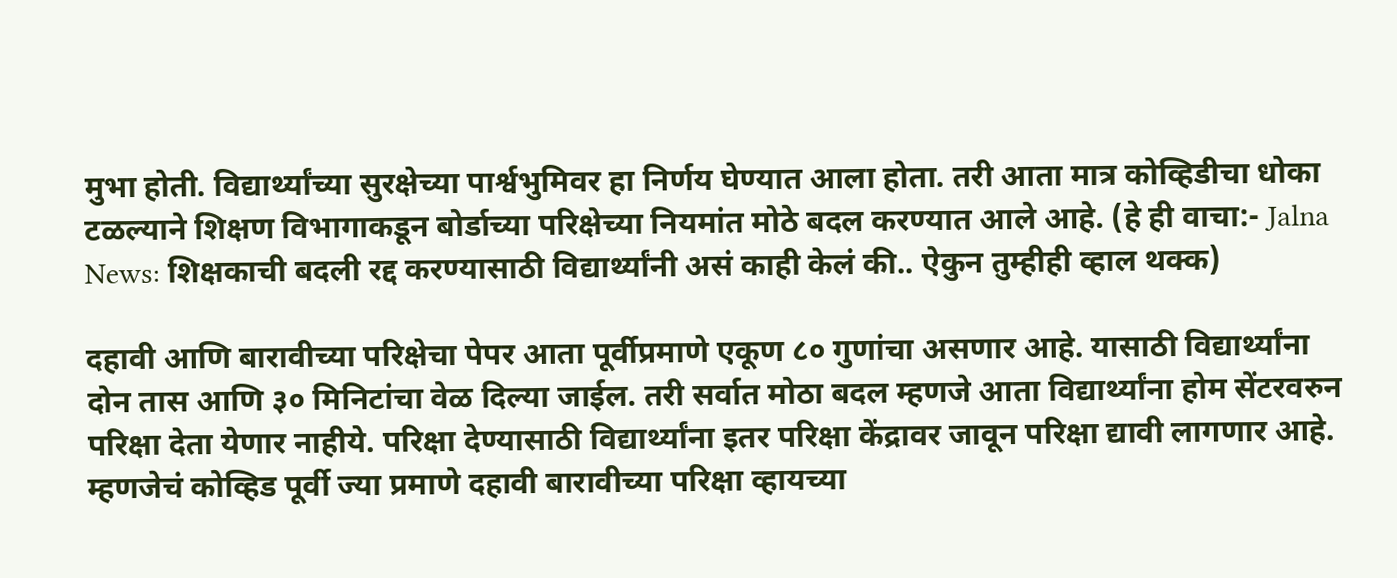मुभा होती. विद्यार्थ्यांच्या सुरक्षेच्या पार्श्वभुमिवर हा निर्णय घेण्यात आला होता. तरी आता मात्र कोव्हिडीचा धोका टळल्याने शिक्षण विभागाकडून बोर्डाच्या परिक्षेच्या नियमांत मोठे बदल करण्यात आले आहे. (हे ही वाचा:- Jalna News: शिक्षकाची बदली रद्द करण्यासाठी विद्यार्थ्यांनी असं काही केलं की.. ऐकुन तुम्हीही व्हाल थक्क)

दहावी आणि बारावीच्या परिक्षेचा पेपर आता पूर्वीप्रमाणे एकूण ८० गुणांचा असणार आहे. यासाठी विद्यार्थ्यांना दोन तास आणि ३० मिनिटांचा वेळ दिल्या जाईल. तरी सर्वात मोठा बदल म्हणजे आता विद्यार्थ्यांना होम सेंटरवरुन परिक्षा देता येणार नाहीये. परिक्षा देण्यासाठी विद्यार्थ्यांना इतर परिक्षा केंद्रावर जावून परिक्षा द्यावी लागणार आहे. म्हणजेचं कोव्हिड पूर्वी ज्या प्रमाणे दहावी बारावीच्या परिक्षा व्हायच्या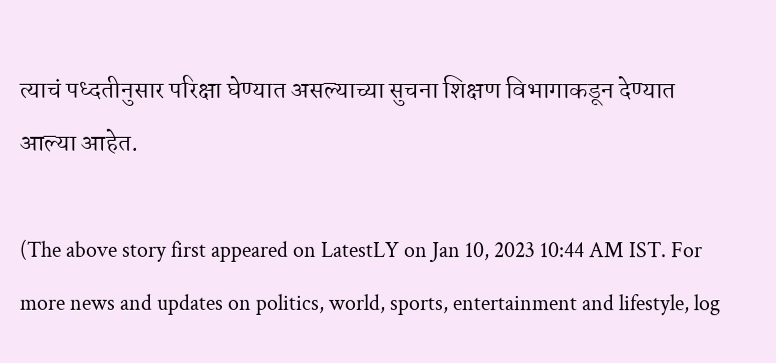त्याचं पध्दतीनुसार परिक्षा घेण्यात असल्याच्या सुचना शिक्षण विभागाकडून देण्यात आल्या आहेत.

(The above story first appeared on LatestLY on Jan 10, 2023 10:44 AM IST. For more news and updates on politics, world, sports, entertainment and lifestyle, log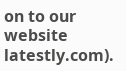on to our website latestly.com).